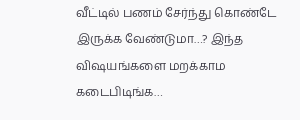வீட்டில் பணம் சேர்ந்து கொண்டே இருக்க வேண்டுமா…? இந்த விஷயங்களை மறக்காம கடைபிடிங்க…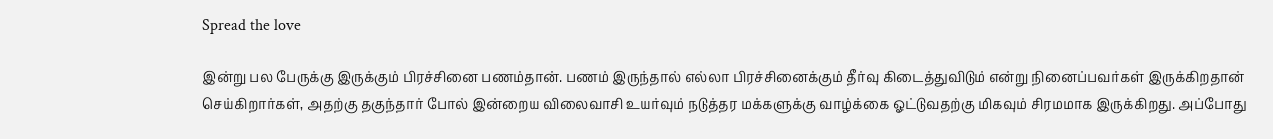Spread the love

இன்று பல பேருக்கு இருக்கும் பிரச்சினை பணம்தான். பணம் இருந்தால் எல்லா பிரச்சினைக்கும் தீர்வு கிடைத்துவிடும் என்று நினைப்பவர்கள் இருக்கிறதான் செய்கிறார்கள், அதற்கு தகுந்தார் போல் இன்றைய விலைவாசி உயர்வும் நடுத்தர மக்களுக்கு வாழ்க்கை ஓட்டுவதற்கு மிகவும் சிரமமாக இருக்கிறது. அப்போது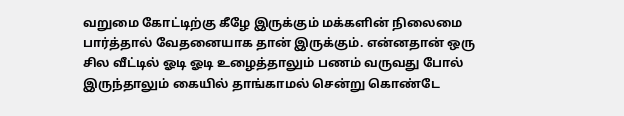வறுமை கோட்டிற்கு கீழே இருக்கும் மக்களின் நிலைமை பார்த்தால் வேதனையாக தான் இருக்கும். என்னதான் ஒரு சில வீட்டில் ஓடி ஓடி உழைத்தாலும் பணம் வருவது போல் இருந்தாலும் கையில் தாங்காமல் சென்று கொண்டே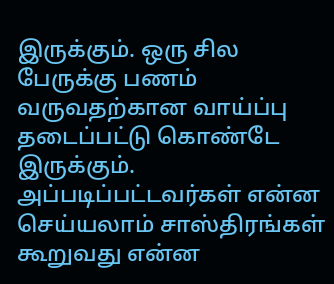இருக்கும். ஒரு சில பேருக்கு பணம் வருவதற்கான வாய்ப்பு தடைப்பட்டு கொண்டே இருக்கும். அப்படிப்பட்டவர்கள் என்ன செய்யலாம் சாஸ்திரங்கள் கூறுவது என்ன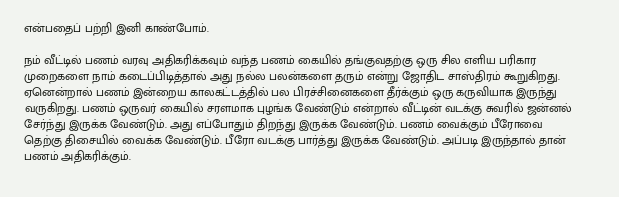என்பதைப் பற்றி இனி காண்போம்.

நம் வீட்டில் பணம் வரவு அதிகரிக்கவும் வந்த பணம் கையில் தங்குவதற்கு ஒரு சில எளிய பரிகார முறைகளை நாம் கடைப்பிடித்தால் அது நல்ல பலன்களை தரும் என்று ஜோதிட சாஸ்திரம் கூறுகிறது. ஏனென்றால் பணம் இன்றைய காலகட்டத்தில் பல பிரச்சினைகளை தீர்க்கும் ஒரு கருவியாக இருந்து வருகிறது. பணம் ஒருவர் கையில் சரளமாக புழங்க வேண்டும் என்றால் வீட்டின் வடக்கு சுவரில் ஜன்னல் சேர்ந்து இருக்க வேண்டும். அது எப்போதும் திறந்து இருக்க வேண்டும். பணம் வைக்கும் பீரோவை தெற்கு திசையில் வைக்க வேண்டும். பீரோ வடக்கு பார்த்து இருக்க வேண்டும். அப்படி இருந்தால் தான் பணம் அதிகரிக்கும்.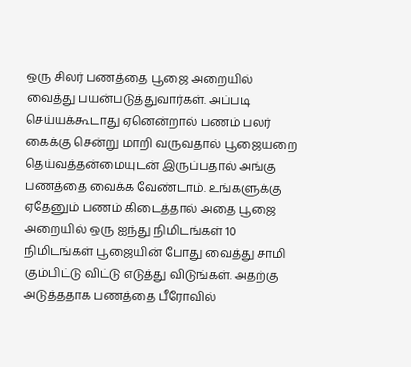ஒரு சிலர் பணத்தை பூஜை அறையில் வைத்து பயன்படுத்துவார்கள். அப்படி செய்யக்கூடாது ஏனென்றால் பணம் பலர் கைக்கு சென்று மாறி வருவதால் பூஜையறை தெய்வத்தன்மையுடன் இருப்பதால் அங்கு பணத்தை வைக்க வேண்டாம். உங்களுக்கு ஏதேனும் பணம் கிடைத்தால் அதை பூஜை அறையில் ஒரு ஐந்து நிமிடங்கள் 10 நிமிடங்கள் பூஜையின் போது வைத்து சாமி கும்பிட்டு விட்டு எடுத்து விடுங்கள். அதற்கு அடுத்ததாக பணத்தை பீரோவில்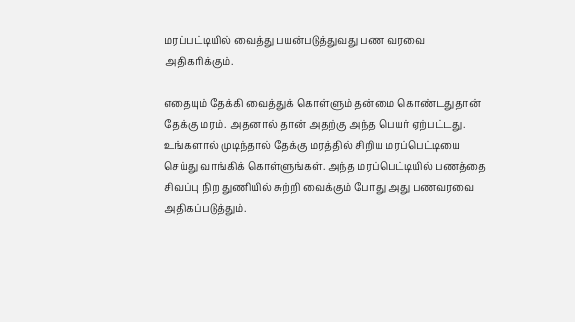மரப்பட்டியில் வைத்து பயன்படுத்துவது பண வரவை அதிகரிக்கும்.

எதையும் தேக்கி வைத்துக் கொள்ளும் தன்மை கொண்டதுதான் தேக்கு மரம். அதனால் தான் அதற்கு அந்த பெயர் ஏற்பட்டது. உங்களால் முடிந்தால் தேக்கு மரத்தில் சிறிய மரப்பெட்டியை செய்து வாங்கிக் கொள்ளுங்கள். அந்த மரப்பெட்டியில் பணத்தை சிவப்பு நிற துணியில் சுற்றி வைக்கும் போது அது பணவரவை அதிகப்படுத்தும்.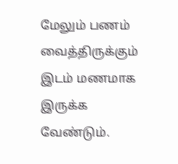மேலும் பணம் வைத்திருக்கும் இடம் மணமாக இருக்க வேண்டும்.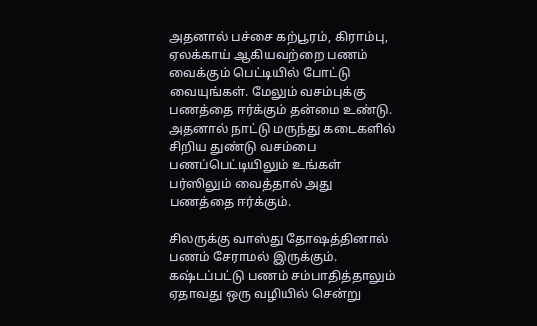அதனால் பச்சை கற்பூரம், கிராம்பு, ஏலக்காய் ஆகியவற்றை பணம் வைக்கும் பெட்டியில் போட்டு வையுங்கள். மேலும் வசம்புக்கு பணத்தை ஈர்க்கும் தன்மை உண்டு. அதனால் நாட்டு மருந்து கடைகளில் சிறிய துண்டு வசம்பை பணப்பெட்டியிலும் உங்கள் பர்ஸிலும் வைத்தால் அது பணத்தை ஈர்க்கும்.

சிலருக்கு வாஸ்து தோஷத்தினால் பணம் சேராமல் இருக்கும். கஷ்டப்பட்டு பணம் சம்பாதித்தாலும் ஏதாவது ஒரு வழியில் சென்று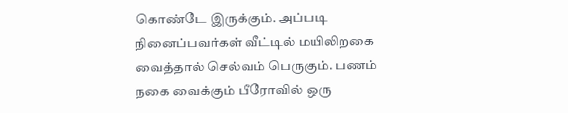கொண்டே இருக்கும். அப்படி நினைப்பவர்கள் வீட்டில் மயிலிறகை வைத்தால் செல்வம் பெருகும். பணம் நகை வைக்கும் பீரோவில் ஒரு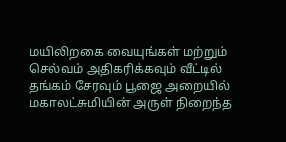மயிலிறகை வையுங்கள் மற்றும் செல்வம் அதிகரிக்கவும் வீட்டில் தங்கம் சேரவும் பூஜை அறையில் மகாலட்சுமியின் அருள் நிறைந்த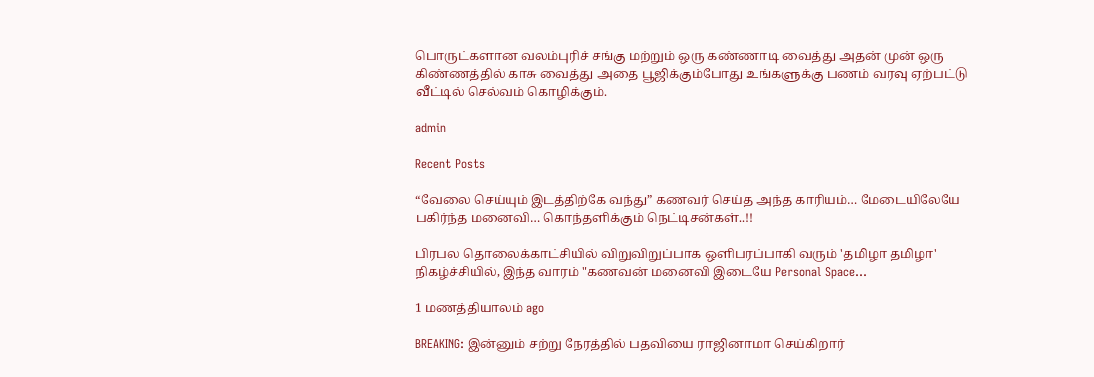பொருட்களான வலம்புரிச் சங்கு மற்றும் ஒரு கண்ணாடி வைத்து அதன் முன் ஒரு கிண்ணத்தில் காசு வைத்து அதை பூஜிக்கும்போது உங்களுக்கு பணம் வரவு ஏற்பட்டு வீட்டில் செல்வம் கொழிக்கும்.

admin

Recent Posts

“வேலை செய்யும் இடத்திற்கே வந்து” கணவர் செய்த அந்த காரியம்… மேடையிலேயே பகிர்ந்த மனைவி… கொந்தளிக்கும் நெட்டிசன்கள்..!!

பிரபல தொலைக்காட்சியில் விறுவிறுப்பாக ஒளிபரப்பாகி வரும் 'தமிழா தமிழா' நிகழ்ச்சியில், இந்த வாரம் "கணவன் மனைவி இடையே Personal Space…

1 மணத்தியாலம் ago

BREAKING: இன்னும் சற்று நேரத்தில் பதவியை ராஜினாமா செய்கிறார்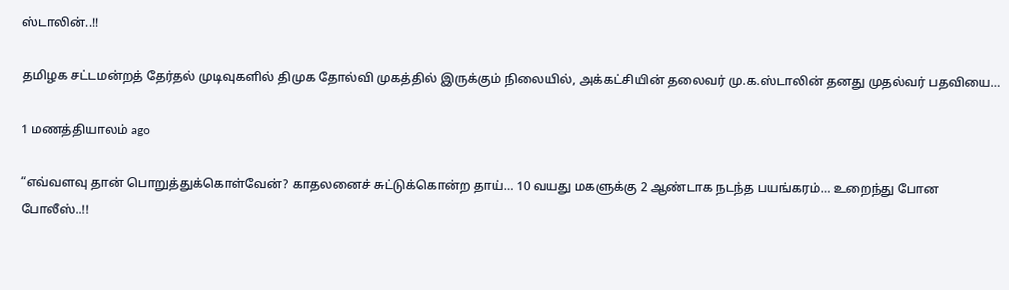ஸ்டாலின்..!!

தமிழக சட்டமன்றத் தேர்தல் முடிவுகளில் திமுக தோல்வி முகத்தில் இருக்கும் நிலையில், அக்கட்சியின் தலைவர் மு.க.ஸ்டாலின் தனது முதல்வர் பதவியை…

1 மணத்தியாலம் ago

“எவ்வளவு தான் பொறுத்துக்கொள்வேன்? காதலனைச் சுட்டுக்கொன்ற தாய்… 10 வயது மகளுக்கு 2 ஆண்டாக நடந்த பயங்கரம்… உறைந்து போன போலீஸ்..!!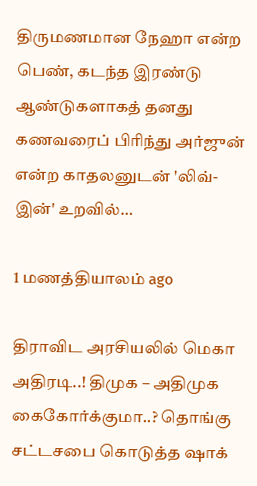திருமணமான நேஹா என்ற பெண், கடந்த இரண்டு ஆண்டுகளாகத் தனது கணவரைப் பிரிந்து அர்ஜுன் என்ற காதலனுடன் 'லிவ்-இன்' உறவில்…

1 மணத்தியாலம் ago

திராவிட அரசியலில் மெகா அதிரடி..! திமுக – அதிமுக கைகோர்க்குமா..? தொங்கு சட்டசபை கொடுத்த ஷாக்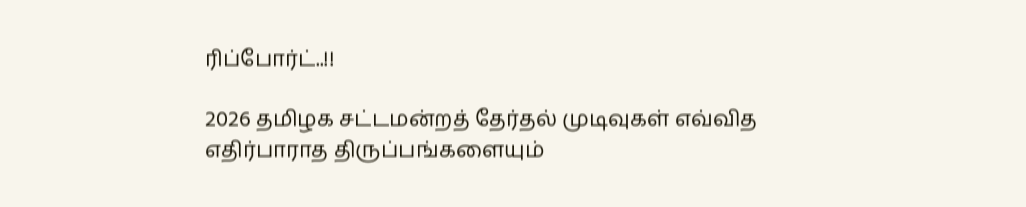ரிப்போர்ட்..!!

2026 தமிழக சட்டமன்றத் தேர்தல் முடிவுகள் எவ்வித எதிர்பாராத திருப்பங்களையும்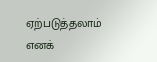ஏற்படுத்தலாம் எனக்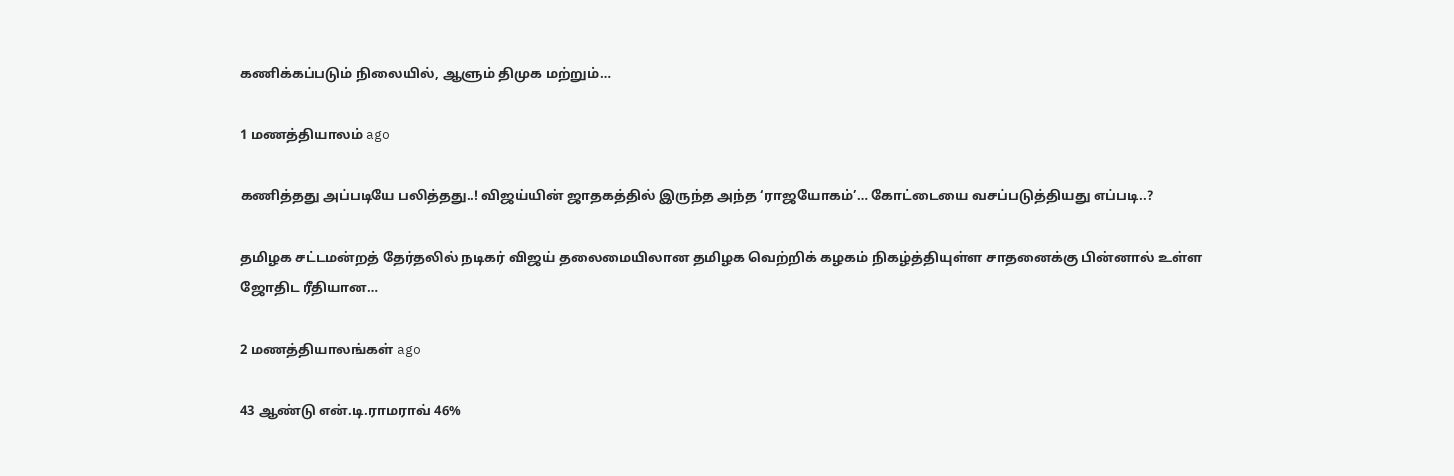கணிக்கப்படும் நிலையில், ஆளும் திமுக மற்றும்…

1 மணத்தியாலம் ago

கணித்தது அப்படியே பலித்தது..! விஜய்யின் ஜாதகத்தில் இருந்த அந்த ‘ராஜயோகம்’… கோட்டையை வசப்படுத்தியது எப்படி..?

தமிழக சட்டமன்றத் தேர்தலில் நடிகர் விஜய் தலைமையிலான தமிழக வெற்றிக் கழகம் நிகழ்த்தியுள்ள சாதனைக்கு பின்னால் உள்ள ஜோதிட ரீதியான…

2 மணத்தியாலங்கள் ago

43 ஆண்டு என்.டி.ராமராவ் 46%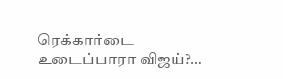ரெக்கார்டை உடைப்பாரா விஜய்?…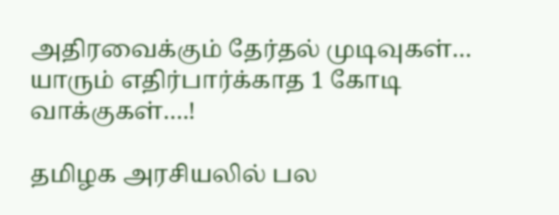அதிரவைக்கும் தேர்தல் முடிவுகள்… யாரும் எதிர்பார்க்காத 1 கோடி வாக்குகள்….!

தமிழக அரசியலில் பல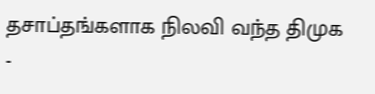தசாப்தங்களாக நிலவி வந்த திமுக -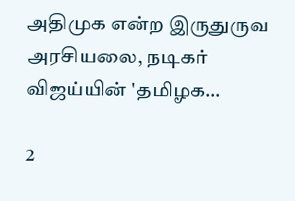அதிமுக என்ற இருதுருவ அரசியலை, நடிகர் விஜய்யின் 'தமிழக…

2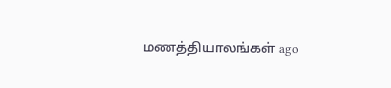மணத்தியாலங்கள் ago